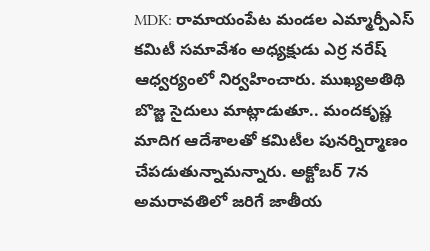MDK: రామాయంపేట మండల ఎమ్మార్పీఎస్ కమిటీ సమావేశం అధ్యక్షుడు ఎర్ర నరేష్ ఆధ్వర్యంలో నిర్వహించారు. ముఖ్యఅతిథి బొజ్జ సైదులు మాట్లాడుతూ.. మందకృష్ణ మాదిగ ఆదేశాలతో కమిటీల పునర్నిర్మాణం చేపడుతున్నామన్నారు. అక్టోబర్ 7న అమరావతిలో జరిగే జాతీయ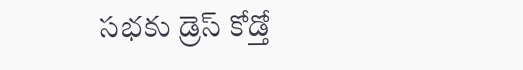సభకు డ్రెస్ కోడ్తో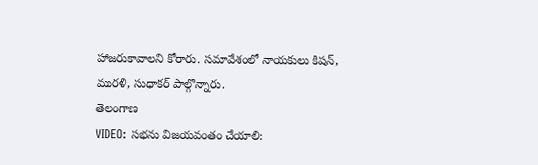హాజరుకావాలని కోరారు. సమావేశంలో నాయకులు కిషన్, మురళి, సుధాకర్ పాల్గొన్నారు.
తెలంగాణ
VIDEO: సభను విజయవంతం చేయాలి: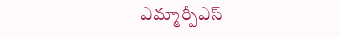ఎమ్మార్పీఎస్